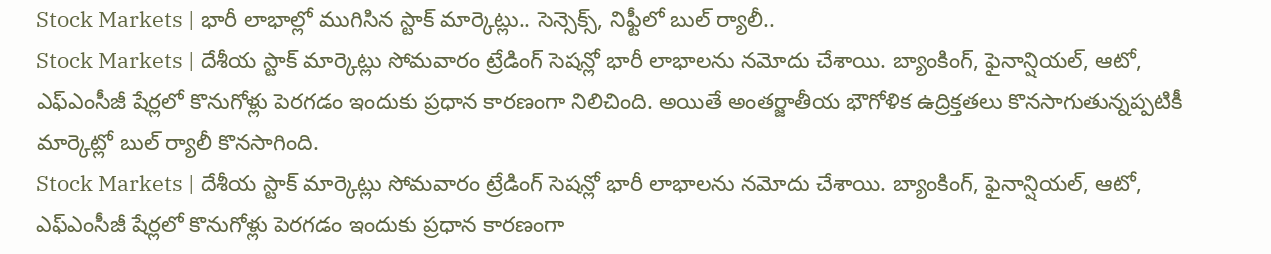Stock Markets | భారీ లాభాల్లో ముగిసిన స్టాక్ మార్కెట్లు.. సెన్సెక్స్, నిఫ్టీలో బుల్ ర్యాలీ..
Stock Markets | దేశీయ స్టాక్ మార్కెట్లు సోమవారం ట్రేడింగ్ సెషన్లో భారీ లాభాలను నమోదు చేశాయి. బ్యాంకింగ్, ఫైనాన్షియల్, ఆటో, ఎఫ్ఎంసీజీ షేర్లలో కొనుగోళ్లు పెరగడం ఇందుకు ప్రధాన కారణంగా నిలిచింది. అయితే అంతర్జాతీయ భౌగోళిక ఉద్రిక్తతలు కొనసాగుతున్నప్పటికీ మార్కెట్లో బుల్ ర్యాలీ కొనసాగింది.
Stock Markets | దేశీయ స్టాక్ మార్కెట్లు సోమవారం ట్రేడింగ్ సెషన్లో భారీ లాభాలను నమోదు చేశాయి. బ్యాంకింగ్, ఫైనాన్షియల్, ఆటో, ఎఫ్ఎంసీజీ షేర్లలో కొనుగోళ్లు పెరగడం ఇందుకు ప్రధాన కారణంగా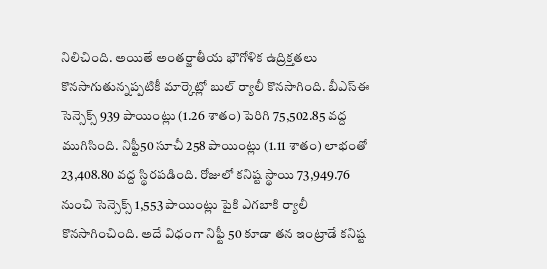నిలిచింది. అయితే అంతర్జాతీయ భౌగోళిక ఉద్రిక్తతలు కొనసాగుతున్నప్పటికీ మార్కెట్లో బుల్ ర్యాలీ కొనసాగింది. బీఎస్ఈ సెన్సెక్స్ 939 పాయింట్లు (1.26 శాతం) పెరిగి 75,502.85 వద్ద ముగిసింది. నిఫ్టీ50 సూచీ 258 పాయింట్లు (1.11 శాతం) లాభంతో 23,408.80 వద్ద స్థిరపడింది. రోజులో కనిష్ట స్థాయి 73,949.76 నుంచి సెన్సెక్స్ 1,553 పాయింట్లు పైకి ఎగబాకి ర్యాలీ కొనసాగించింది. అదే విధంగా నిఫ్టీ 50 కూడా తన ఇంట్రాడే కనిష్ట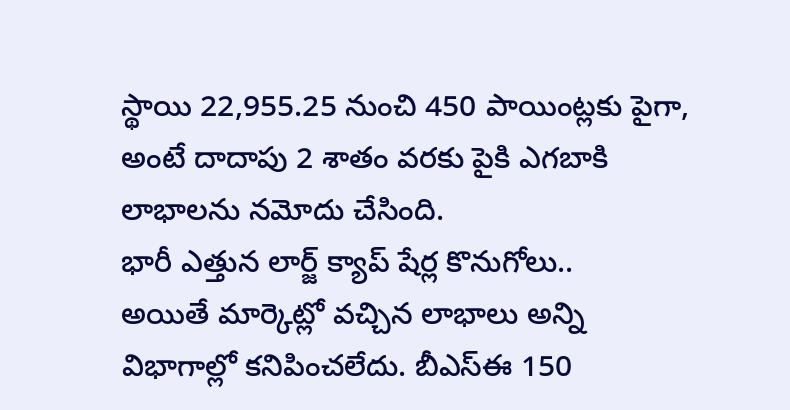స్థాయి 22,955.25 నుంచి 450 పాయింట్లకు పైగా, అంటే దాదాపు 2 శాతం వరకు పైకి ఎగబాకి లాభాలను నమోదు చేసింది.
భారీ ఎత్తున లార్జ్ క్యాప్ షేర్ల కొనుగోలు..
అయితే మార్కెట్లో వచ్చిన లాభాలు అన్ని విభాగాల్లో కనిపించలేదు. బీఎస్ఈ 150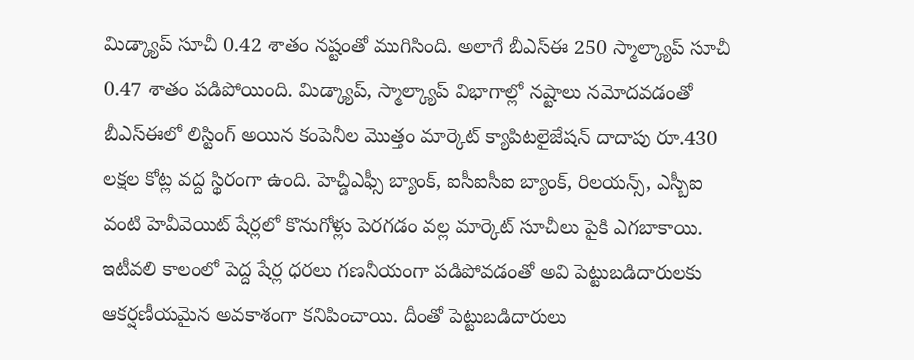మిడ్క్యాప్ సూచీ 0.42 శాతం నష్టంతో ముగిసింది. అలాగే బీఎస్ఈ 250 స్మాల్క్యాప్ సూచీ 0.47 శాతం పడిపోయింది. మిడ్క్యాప్, స్మాల్క్యాప్ విభాగాల్లో నష్టాలు నమోదవడంతో బీఎస్ఈలో లిస్టింగ్ అయిన కంపెనీల మొత్తం మార్కెట్ క్యాపిటలైజేషన్ దాదాపు రూ.430 లక్షల కోట్ల వద్ద స్థిరంగా ఉంది. హెచ్డీఎఫ్సీ బ్యాంక్, ఐసీఐసీఐ బ్యాంక్, రిలయన్స్, ఎస్బీఐ వంటి హెవీవెయిట్ షేర్లలో కొనుగోళ్లు పెరగడం వల్ల మార్కెట్ సూచీలు పైకి ఎగబాకాయి. ఇటీవలి కాలంలో పెద్ద షేర్ల ధరలు గణనీయంగా పడిపోవడంతో అవి పెట్టుబడిదారులకు ఆకర్షణీయమైన అవకాశంగా కనిపించాయి. దీంతో పెట్టుబడిదారులు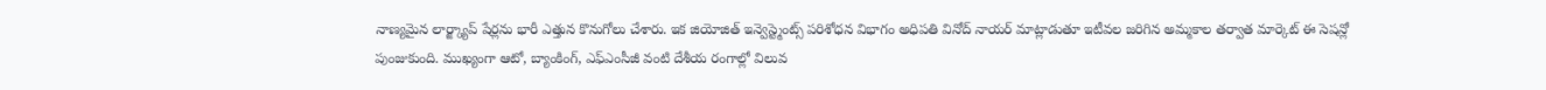నాణ్యమైన లార్జ్క్యాప్ షేర్లను భారీ ఎత్తున కొనుగోలు చేశారు. ఇక జియోజిత్ ఇన్వెస్ట్మెంట్స్ పరిశోధన విభాగం అధిపతి వినోద్ నాయర్ మాట్లాడుతూ ఇటీవల జరిగిన అమ్మకాల తర్వాత మార్కెట్ ఈ సెషన్లో పుంజుకుంది. ముఖ్యంగా ఆటో, బ్యాంకింగ్, ఎఫ్ఎంసీజీ వంటి దేశీయ రంగాల్లో విలువ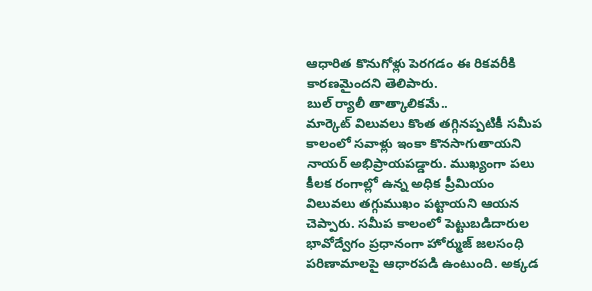ఆధారిత కొనుగోళ్లు పెరగడం ఈ రికవరీకి కారణమైందని తెలిపారు.
బుల్ ర్యాలీ తాత్కాలికమే..
మార్కెట్ విలువలు కొంత తగ్గినప్పటికీ సమీప కాలంలో సవాళ్లు ఇంకా కొనసాగుతాయని నాయర్ అభిప్రాయపడ్డారు. ముఖ్యంగా పలు కీలక రంగాల్లో ఉన్న అధిక ప్రీమియం విలువలు తగ్గుముఖం పట్టాయని ఆయన చెప్పారు. సమీప కాలంలో పెట్టుబడిదారుల భావోద్వేగం ప్రధానంగా హోర్ముజ్ జలసంధి పరిణామాలపై ఆధారపడి ఉంటుంది. అక్కడ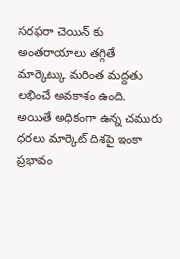సరఫరా చెయిన్ కు అంతరాయాలు తగ్గితే మార్కెట్కు మరింత మద్దతు లభించే అవకాశం ఉంది. అయితే అధికంగా ఉన్న చమురు ధరలు మార్కెట్ దిశపై ఇంకా ప్రభావం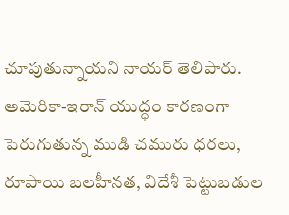చూపుతున్నాయని నాయర్ తెలిపారు. అమెరికా-ఇరాన్ యుద్ధం కారణంగా పెరుగుతున్న ముడి చమురు ధరలు, రూపాయి బలహీనత, విదేశీ పెట్టుబడుల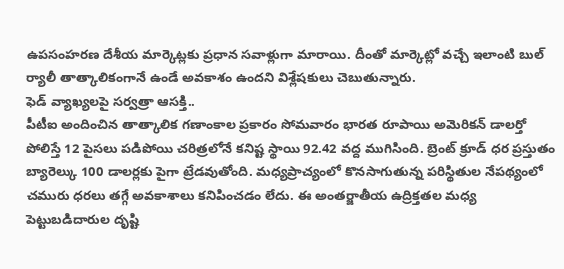ఉపసంహరణ దేశీయ మార్కెట్లకు ప్రధాన సవాళ్లుగా మారాయి. దీంతో మార్కెట్లో వచ్చే ఇలాంటి బుల్ ర్యాలీ తాత్కాలికంగానే ఉండే అవకాశం ఉందని విశ్లేషకులు చెబుతున్నారు.
ఫెడ్ వ్యాఖ్యలపై సర్వత్రా ఆసక్తి..
పీటీఐ అందించిన తాత్కాలిక గణాంకాల ప్రకారం సోమవారం భారత రూపాయి అమెరికన్ డాలర్తో పోలిస్తే 12 పైసలు పడిపోయి చరిత్రలోనే కనిష్ట స్థాయి 92.42 వద్ద ముగిసింది. బ్రెంట్ క్రూడ్ ధర ప్రస్తుతం బ్యారెల్కు 100 డాలర్లకు పైగా ట్రేడవుతోంది. మధ్యప్రాచ్యంలో కొనసాగుతున్న పరిస్థితుల నేపథ్యంలో చమురు ధరలు తగ్గే అవకాశాలు కనిపించడం లేదు. ఈ అంతర్జాతీయ ఉద్రిక్తతల మధ్య పెట్టుబడిదారుల దృష్టి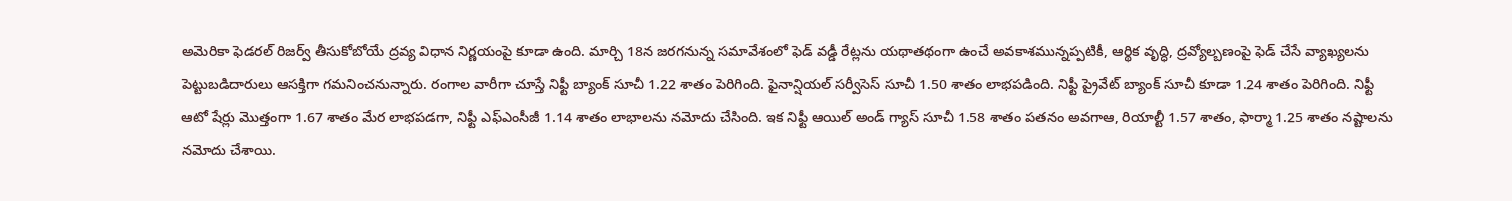అమెరికా ఫెడరల్ రిజర్వ్ తీసుకోబోయే ద్రవ్య విధాన నిర్ణయంపై కూడా ఉంది. మార్చి 18న జరగనున్న సమావేశంలో ఫెడ్ వడ్డీ రేట్లను యథాతథంగా ఉంచే అవకాశమున్నప్పటికీ, ఆర్థిక వృద్ధి, ద్రవ్యోల్బణంపై ఫెడ్ చేసే వ్యాఖ్యలను పెట్టుబడిదారులు ఆసక్తిగా గమనించనున్నారు. రంగాల వారీగా చూస్తే నిఫ్టీ బ్యాంక్ సూచీ 1.22 శాతం పెరిగింది. ఫైనాన్షియల్ సర్వీసెస్ సూచీ 1.50 శాతం లాభపడింది. నిఫ్టీ ప్రైవేట్ బ్యాంక్ సూచీ కూడా 1.24 శాతం పెరిగింది. నిఫ్టీ ఆటో షేర్లు మొత్తంగా 1.67 శాతం మేర లాభపడగా, నిఫ్టీ ఎఫ్ఎంసీజీ 1.14 శాతం లాభాలను నమోదు చేసింది. ఇక నిఫ్టీ ఆయిల్ అండ్ గ్యాస్ సూచీ 1.58 శాతం పతనం అవగాఆ, రియాల్టీ 1.57 శాతం, ఫార్మా 1.25 శాతం నష్టాలను నమోదు చేశాయి.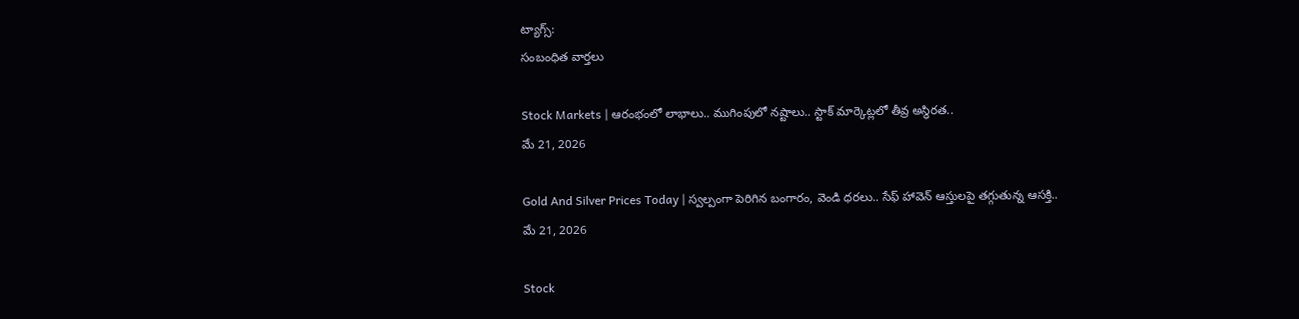ట్యాగ్స్:
సంబంధిత వార్తలు

Stock Markets | ఆరంభంలో లాభాలు.. ముగింపులో నష్టాలు.. స్టాక్ మార్కెట్లలో తీవ్ర అస్థిరత..
మే 21, 2026

Gold And Silver Prices Today | స్వల్పంగా పెరిగిన బంగారం, వెండి ధరలు.. సేఫ్ హావెన్ ఆస్తులపై తగ్గుతున్న ఆసక్తి..
మే 21, 2026

Stock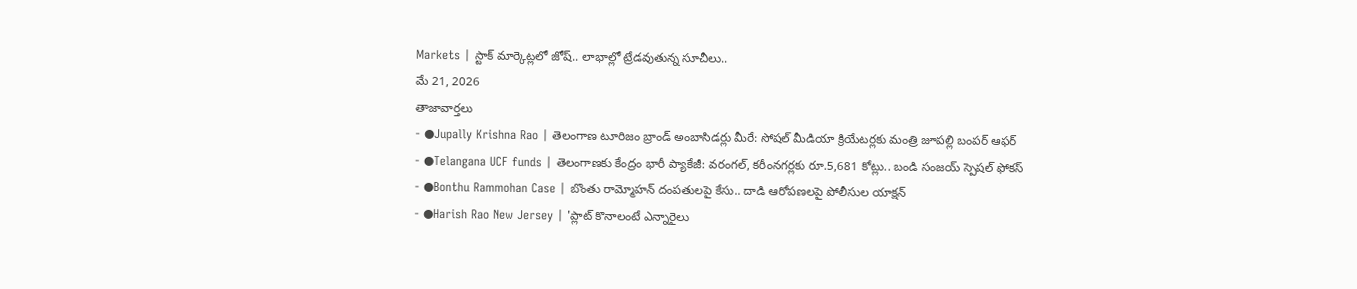Markets | స్టాక్ మార్కెట్లలో జోష్.. లాభాల్లో ట్రేడవుతున్న సూచీలు..
మే 21, 2026
తాజావార్తలు
- ●Jupally Krishna Rao | తెలంగాణ టూరిజం బ్రాండ్ అంబాసిడర్లు మీరే: సోషల్ మీడియా క్రియేటర్లకు మంత్రి జూపల్లి బంపర్ ఆఫర్
- ●Telangana UCF funds | తెలంగాణకు కేంద్రం భారీ ప్యాకేజీ: వరంగల్, కరీంనగర్లకు రూ.5,681 కోట్లు.. బండి సంజయ్ స్పెషల్ ఫోకస్
- ●Bonthu Rammohan Case | బొంతు రామ్మోహన్ దంపతులపై కేసు.. దాడి ఆరోపణలపై పోలీసుల యాక్షన్
- ●Harish Rao New Jersey | 'ప్లాట్ కొనాలంటే ఎన్నారైలు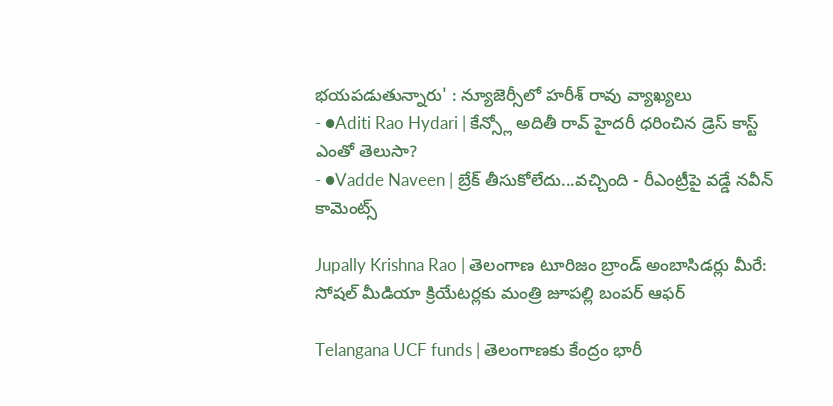భయపడుతున్నారు' : న్యూజెర్సీలో హరీశ్ రావు వ్యాఖ్యలు
- ●Aditi Rao Hydari | కేన్స్లో అదితీ రావ్ హైదరీ ధరించిన డ్రెస్ కాస్ట్ ఎంతో తెలుసా?
- ●Vadde Naveen | బ్రేక్ తీసుకోలేదు...వచ్చింది - రీఎంట్రీపై వడ్డే నవీన్ కామెంట్స్

Jupally Krishna Rao | తెలంగాణ టూరిజం బ్రాండ్ అంబాసిడర్లు మీరే: సోషల్ మీడియా క్రియేటర్లకు మంత్రి జూపల్లి బంపర్ ఆఫర్

Telangana UCF funds | తెలంగాణకు కేంద్రం భారీ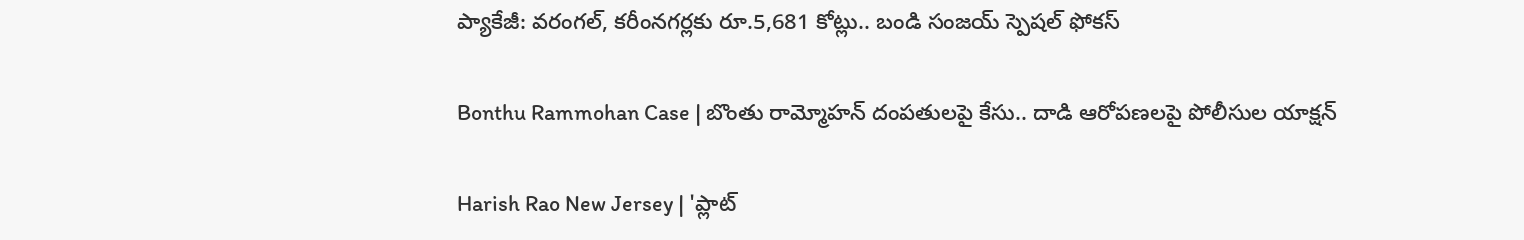ప్యాకేజీ: వరంగల్, కరీంనగర్లకు రూ.5,681 కోట్లు.. బండి సంజయ్ స్పెషల్ ఫోకస్

Bonthu Rammohan Case | బొంతు రామ్మోహన్ దంపతులపై కేసు.. దాడి ఆరోపణలపై పోలీసుల యాక్షన్

Harish Rao New Jersey | 'ప్లాట్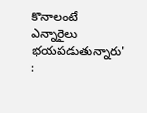కొనాలంటే ఎన్నారైలు భయపడుతున్నారు' :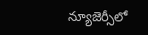న్యూజెర్సీలో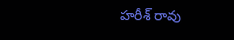హరీశ్ రావు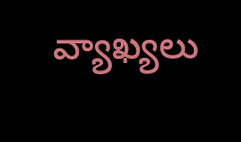వ్యాఖ్యలు